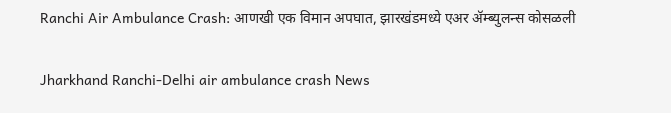Ranchi Air Ambulance Crash: आणखी एक विमान अपघात, झारखंडमध्ये एअर ॲम्ब्युलन्स कोसळली

Jharkhand Ranchi-Delhi air ambulance crash News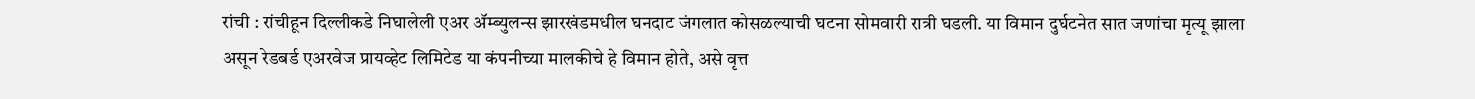रांची : रांचीहून दिल्लीकडे निघालेली एअर ॲम्ब्युलन्स झारखंडमधील घनदाट जंगलात कोसळल्याची घटना सोमवारी रात्री घडली. या विमान दुर्घटनेत सात जणांचा मृत्यू झाला असून रेडबर्ड एअरवेज प्रायव्हेट लिमिटेड या कंपनीच्या मालकीचे हे विमान होते, असे वृत्त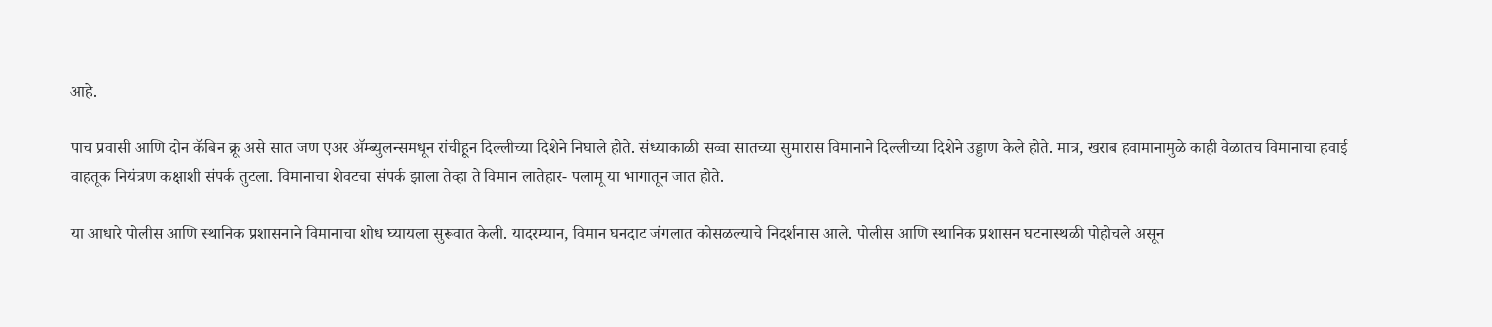आहे.

पाच प्रवासी आणि दोन कॅबिन क्रू असे सात जण एअर ॲम्ब्युलन्समधून रांचीहून दिल्लीच्या दिशेने निघाले होते. संध्याकाळी सव्वा सातच्या सुमारास विमानाने दिल्लीच्या दिशेने उड्डाण केले होते. मात्र, खराब हवामानामुळे काही वेळातच विमानाचा हवाई वाहतूक नियंत्रण कक्षाशी संपर्क तुटला. विमानाचा शेवटचा संपर्क झाला तेव्हा ते विमान लातेहार- पलामू या भागातून जात होते.

या आधारे पोलीस आणि स्थानिक प्रशासनाने विमानाचा शोध घ्यायला सुरूवात केली. यादरम्यान, विमान घनदाट जंगलात कोसळल्याचे निदर्शनास आले. पोलीस आणि स्थानिक प्रशासन घटनास्थळी पोहोचले असून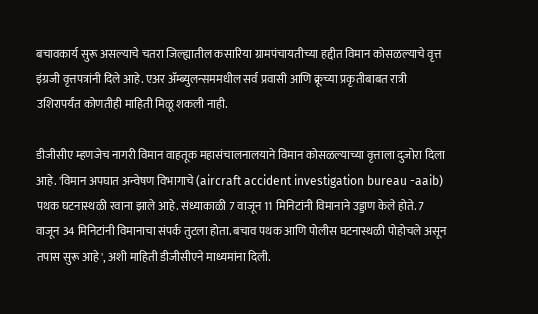बचावकार्य सुरू असल्याचे चतरा जिल्ह्यातील कसारिया ग्रामपंचायतीच्या हद्दीत विमान कोसळल्याचे वृत्त इंग्रजी वृत्तपत्रांनी दिले आहे. एअर ॲम्ब्युलन्सममधील सर्व प्रवासी आणि क्रूच्या प्रकृतीबाबत रात्री उशिरापर्यंत कोणतीही माहिती मिळू शकली नाही.

डीजीसीए म्हणजेच नागरी विमान वाहतूक महासंचालनालयाने विमान कोसळल्याच्या वृत्ताला दुजोरा दिला आहे. 'विमान अपघात अन्वेषण विभागाचे (aircraft accident investigation bureau -aaib) पथक घटनास्थळी रवाना झाले आहे. संध्याकाळी 7 वाजून 11 मिनिटांनी विमानाने उड्डाण केले होते. 7 वाजून 34 मिनिटांनी विमानाचा संपर्क तुटला होता. बचाव पथक आणि पोलीस घटनास्थळी पोहोचले असून तपास सुरू आहे', अशी माहिती डीजीसीएने माध्यमांना दिली.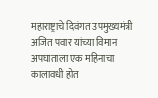महाराष्ट्राचे दिवंगत उपमुख्यमंत्री अजित पवार यांच्या विमान अपघाताला एक महिनाचा कालावधी होत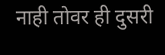नाही तोवर ही दुसरी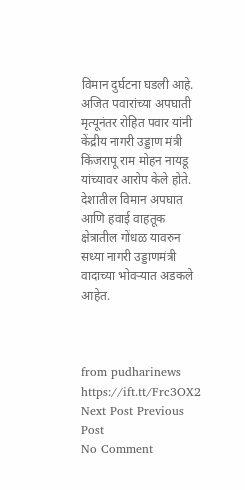विमान दुर्घटना घडली आहे. अजित पवारांच्या अपघाती मृत्यूनंतर रोहित पवार यांनी केंद्रीय नागरी उड्डाण मंत्री किंजरापू राम मोहन नायडू यांच्यावर आरोप केले होते. देशातील विमान अपघात आणि हवाई वाहतूक क्षेत्रातील गोंधळ यावरुन सध्या नागरी उड्डाणमंत्री वादाच्या भोवऱ्यात अडकले आहेत.



from pudharinews https://ift.tt/Frc3OX2
Next Post Previous Post
No Comment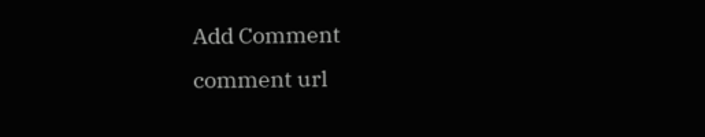Add Comment
comment url